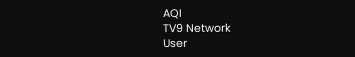AQI
TV9 Network
User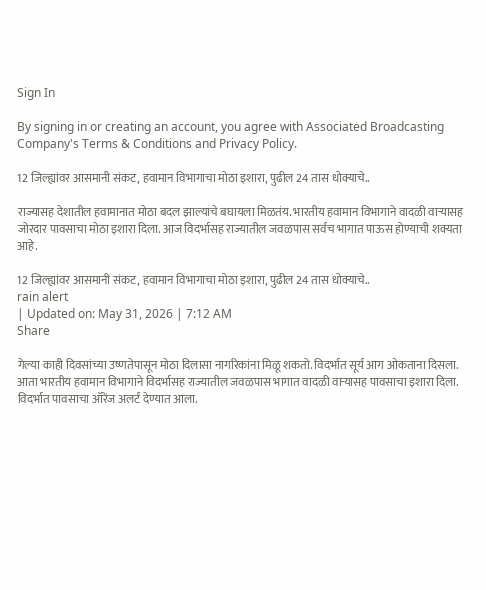Sign In

By signing in or creating an account, you agree with Associated Broadcasting Company's Terms & Conditions and Privacy Policy.

12 जिल्ह्यांवर आसमानी संकट, हवामान विभागाचा मोठा इशारा, पुढील 24 तास धोक्याचे..

राज्यासह देशातील हवामानात मोठा बदल झाल्याचे बघायला मिळतंय. भारतीय हवामान विभागाने वादळी वाऱ्यासह जोरदार पावसाचा मोठा इशारा दिला. आज विदर्भासह राज्यातील जवळपास सर्वच भागात पाऊस होण्याची शक्यता आहे.

12 जिल्ह्यांवर आसमानी संकट, हवामान विभागाचा मोठा इशारा, पुढील 24 तास धोक्याचे..
rain alert
| Updated on: May 31, 2026 | 7:12 AM
Share

गेल्या काही दिवसांच्या उष्णतेपासून मोठा दिलासा नागरिकांना मिळू शकतो. विदर्भात सूर्य आग ओकताना दिसला. आता भारतीय हवामान विभागाने विदर्भासह राज्यातील जवळपास भागात वादळी वाऱ्यासह पावसाचा इशारा दिला. विदर्भात पावसाचा ऑरेंज अलर्ट देण्यात आला.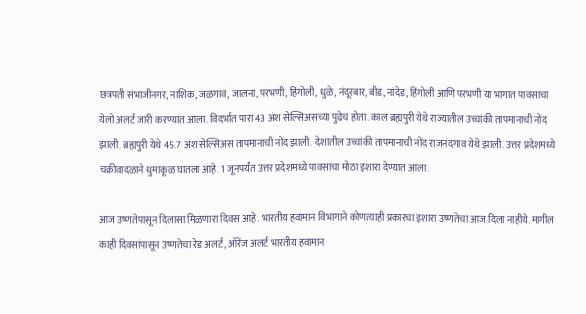छत्रपती संभाजीनगर, नाशिक, जळगाव, जालना, परभणी, हिंगोली, धुळे, नंदूरबार, बीड, नांदेड, हिंगोली आणि परभणी या भागात पावसाचा येलो अलर्ट जारी करण्यात आला. विदर्भात पारा 43 अंश सेल्सिअसच्या पुढेच होता. काल ब्रह्यपुरी येथे राज्यातील उच्चांकी तापमानाची नोंद झाली. ब्रह्यपुरी येथे 45.7 अंश सेल्सिअस तापमानाची नोंद झाली. देशातील उच्चांकी तापमानाची नोंद राजनंदगाव येथे झाली. उत्तर प्रदेशमध्ये चक्रीवादळाने धुमाकूळ घातला आहे. 1 जूनपर्यंत उत्तर प्रदेशमध्ये पावसाचा मोठा इशारा देण्यात आला.

आज उष्णतेपासून दिलासा मिळणारा दिवस आहे. भारतीय हवामान विभागाने कोणत्याही प्रकारचा इशारा उष्णतेचा आज दिला नाहीये. मागील काही दिवसांपासून उष्णतेचा रेड अलर्ट, ऑरेंज अलर्ट भारतीय हवामान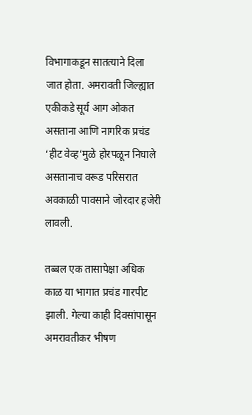विभागाकडून सातत्याने दिला जात होता. अमरावती जिल्ह्यात एकीकडे सूर्य आग ओकत असताना आणि नागरिक प्रचंड ‘हीट वेव्ह’मुळे होरपळून निघाले असतानाच वरूड परिसरात अवकाळी पावसाने जोरदार हजेरी लावली.

तब्बल एक तासापेक्षा अधिक काळ या भागात प्रचंड गारपीट झाली. गेल्या काही दिवसांपासून अमरावतीकर भीषण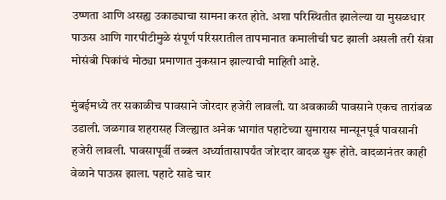उष्णता आणि असह्य उकाड्याचा सामना करत होते. अशा परिस्थितीत झालेल्या या मुसळधार पाऊस आणि गारपीटीमुळे संपूर्ण परिसरातील तापमानात कमालीची घट झाली असली तरी संत्रा मोसंबी पिकांचं मोठ्या प्रमाणात नुकसान झाल्याची माहिती आहे.

मुंबईमध्ये तर सकाळीच पावसाने जोरदार हजेरी लावली. या अवकाळी पावसाने एकच तारांबळ उडाली. जळगाव शहरासह जिल्ह्यात अनेक भागांत पहाटेच्या सुमारास मान्सूनपूर्व पावसानी हजेरी लावली. पावसापूर्वी तब्बल अर्ध्यातासापर्यंत जोरदार वादळ सुरू होते. वादळानंतर काही वेळाने पाऊस झाला. पहाटे साडे चार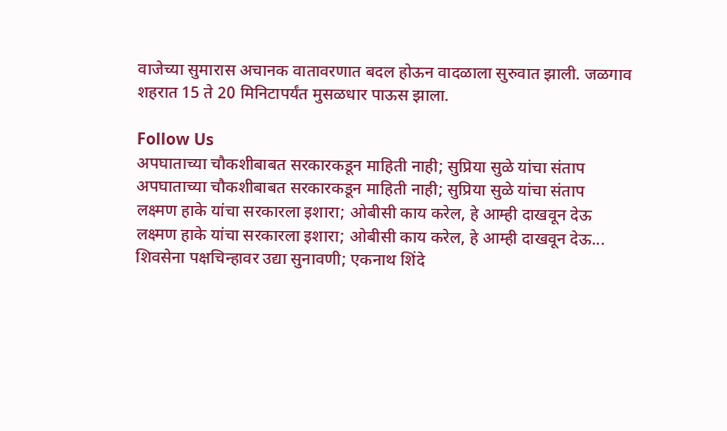वाजेच्या सुमारास अचानक वातावरणात बदल होऊन वादळाला सुरुवात झाली. जळगाव शहरात 15 ते 20 मिनिटापर्यंत मुसळधार पाऊस झाला.

Follow Us
अपघाताच्या चौकशीबाबत सरकारकडून माहिती नाही; सुप्रिया सुळे यांचा संताप
अपघाताच्या चौकशीबाबत सरकारकडून माहिती नाही; सुप्रिया सुळे यांचा संताप
लक्ष्मण हाके यांचा सरकारला इशारा; ओबीसी काय करेल, हे आम्ही दाखवून देऊ
लक्ष्मण हाके यांचा सरकारला इशारा; ओबीसी काय करेल, हे आम्ही दाखवून देऊ...
शिवसेना पक्षचिन्हावर उद्या सुनावणी; एकनाथ शिंदे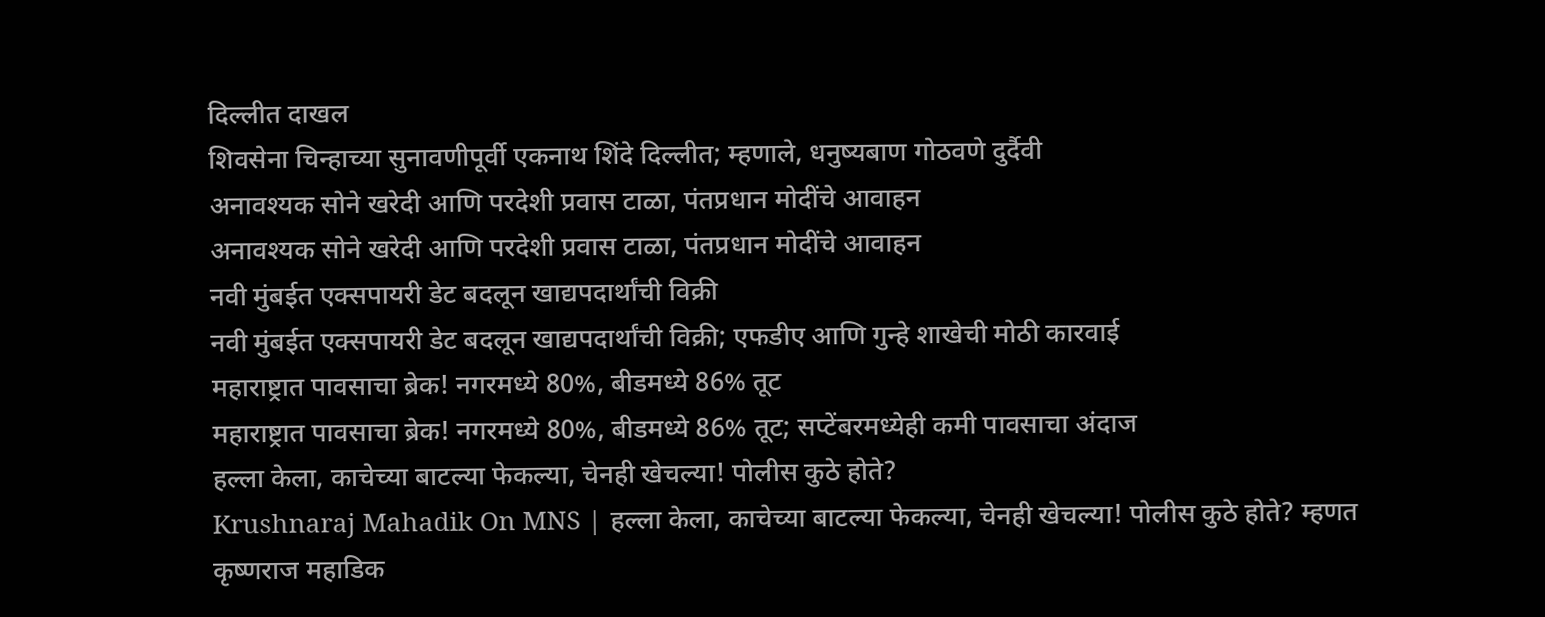दिल्लीत दाखल
शिवसेना चिन्हाच्या सुनावणीपूर्वी एकनाथ शिंदे दिल्लीत; म्हणाले, धनुष्यबाण गोठवणे दुर्दैवी
अनावश्यक सोने खरेदी आणि परदेशी प्रवास टाळा, पंतप्रधान मोदींचे आवाहन
अनावश्यक सोने खरेदी आणि परदेशी प्रवास टाळा, पंतप्रधान मोदींचे आवाहन
नवी मुंबईत एक्सपायरी डेट बदलून खाद्यपदार्थांची विक्री
नवी मुंबईत एक्सपायरी डेट बदलून खाद्यपदार्थांची विक्री; एफडीए आणि गुन्हे शाखेची मोठी कारवाई
महाराष्ट्रात पावसाचा ब्रेक! नगरमध्ये 80%, बीडमध्ये 86% तूट
महाराष्ट्रात पावसाचा ब्रेक! नगरमध्ये 80%, बीडमध्ये 86% तूट; सप्टेंबरमध्येही कमी पावसाचा अंदाज
हल्ला केला, काचेच्या बाटल्या फेकल्या, चेनही खेचल्या! पोलीस कुठे होते?
Krushnaraj Mahadik On MNS | हल्ला केला, काचेच्या बाटल्या फेकल्या, चेनही खेचल्या! पोलीस कुठे होते? म्हणत कृष्णराज महाडिक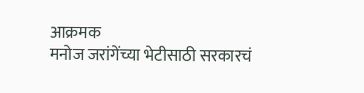आक्रमक
मनोज जरांगेंच्या भेटीसाठी सरकारचं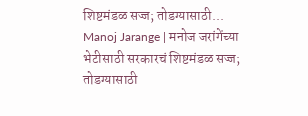शिष्टमंडळ सज्ज; तोडग्यासाठी...
Manoj Jarange | मनोज जरांगेंच्या भेटीसाठी सरकारचं शिष्टमंडळ सज्ज; तोडग्यासाठी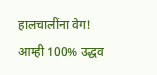हालचालींना वेग!
आम्ही 100% उद्धव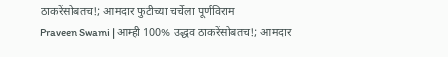ठाकरेंसोबतच!; आमदार फुटीच्या चर्चेला पूर्णविराम
Praveen Swami | आम्ही 100% उद्धव ठाकरेंसोबतच!; आमदार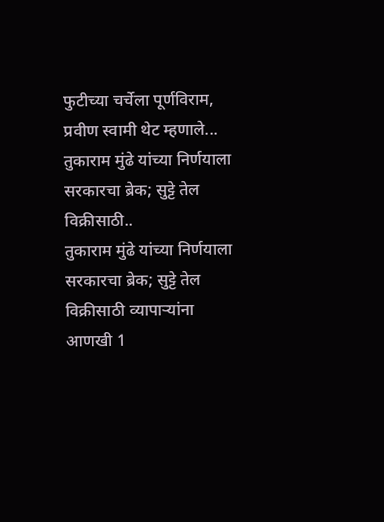फुटीच्या चर्चेला पूर्णविराम, प्रवीण स्वामी थेट म्हणाले...
तुकाराम मुंढे यांच्या निर्णयाला सरकारचा ब्रेक; सुट्टे तेल विक्रीसाठी..
तुकाराम मुंढे यांच्या निर्णयाला सरकारचा ब्रेक; सुट्टे तेल विक्रीसाठी व्यापाऱ्यांना आणखी 1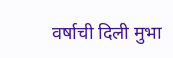वर्षाची दिली मुभा